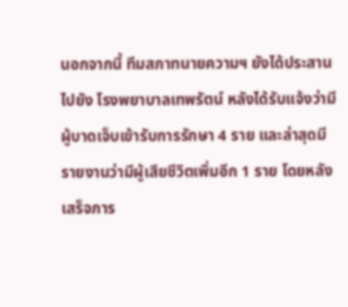นอกจากนี้ ทีมสภาทนายความฯ ยังได้ประสานไปยัง โรงพยาบาลเทพรัตน์ หลังได้รับแจ้งว่ามีผู้บาดเจ็บเข้ารับการรักษา 4 ราย และล่าสุดมีรายงานว่ามีผู้เสียชีวิตเพิ่มอีก 1 ราย โดยหลังเสร็จภาร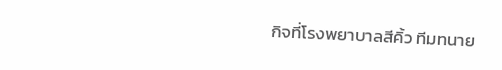กิจที่โรงพยาบาลสีคิ้ว ทีมทนาย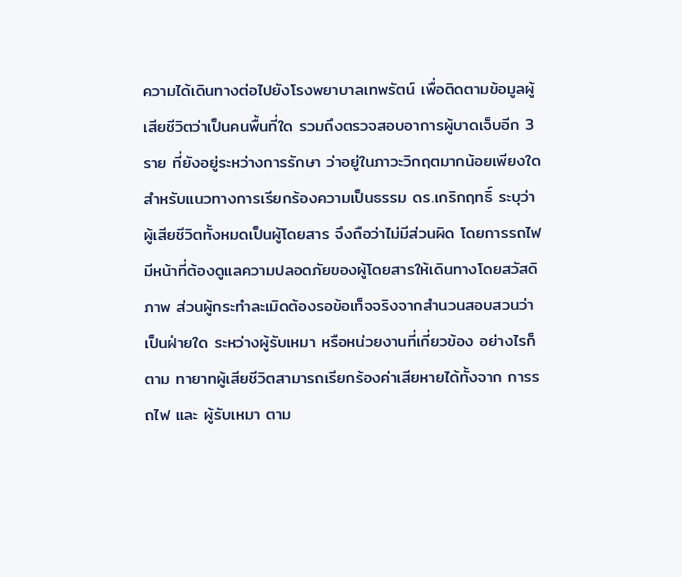ความได้เดินทางต่อไปยังโรงพยาบาลเทพรัตน์ เพื่อติดตามข้อมูลผู้เสียชีวิตว่าเป็นคนพื้นที่ใด รวมถึงตรวจสอบอาการผู้บาดเจ็บอีก 3 ราย ที่ยังอยู่ระหว่างการรักษา ว่าอยู่ในภาวะวิกฤตมากน้อยเพียงใด
สำหรับแนวทางการเรียกร้องความเป็นธรรม ดร.เกริกฤทธิ์ ระบุว่า ผู้เสียชีวิตทั้งหมดเป็นผู้โดยสาร จึงถือว่าไม่มีส่วนผิด โดยการรถไฟมีหน้าที่ต้องดูแลความปลอดภัยของผู้โดยสารให้เดินทางโดยสวัสดิภาพ ส่วนผู้กระทำละเมิดต้องรอข้อเท็จจริงจากสำนวนสอบสวนว่าเป็นฝ่ายใด ระหว่างผู้รับเหมา หรือหน่วยงานที่เกี่ยวข้อง อย่างไรก็ตาม ทายาทผู้เสียชีวิตสามารถเรียกร้องค่าเสียหายได้ทั้งจาก การรถไฟ และ ผู้รับเหมา ตาม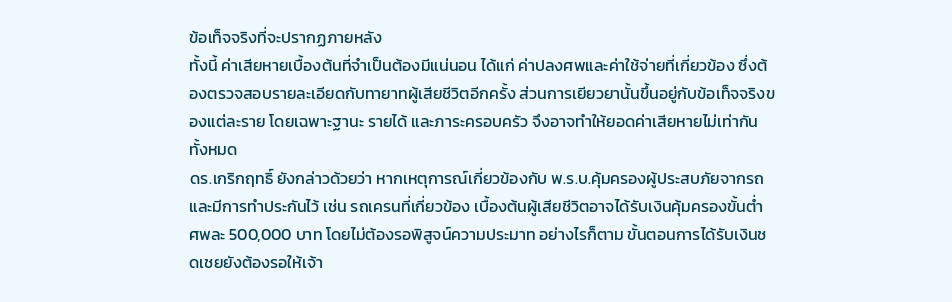ข้อเท็จจริงที่จะปรากฏภายหลัง
ทั้งนี้ ค่าเสียหายเบื้องต้นที่จำเป็นต้องมีแน่นอน ได้แก่ ค่าปลงศพและค่าใช้จ่ายที่เกี่ยวข้อง ซึ่งต้องตรวจสอบรายละเอียดกับทายาทผู้เสียชีวิตอีกครั้ง ส่วนการเยียวยานั้นขึ้นอยู่กับข้อเท็จจริงของแต่ละราย โดยเฉพาะฐานะ รายได้ และภาระครอบครัว จึงอาจทำให้ยอดค่าเสียหายไม่เท่ากันทั้งหมด
ดร.เกริกฤทธิ์ ยังกล่าวด้วยว่า หากเหตุการณ์เกี่ยวข้องกับ พ.ร.บ.คุ้มครองผู้ประสบภัยจากรถ และมีการทำประกันไว้ เช่น รถเครนที่เกี่ยวข้อง เบื้องต้นผู้เสียชีวิตอาจได้รับเงินคุ้มครองขั้นต่ำ ศพละ 500,000 บาท โดยไม่ต้องรอพิสูจน์ความประมาท อย่างไรก็ตาม ขั้นตอนการได้รับเงินชดเชยยังต้องรอให้เจ้า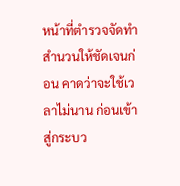หน้าที่ตำรวจจัดทำสำนวนให้ชัดเจนก่อน คาดว่าจะใช้เวลาไม่นาน ก่อนเข้าสู่กระบว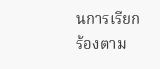นการเรียกร้องตาม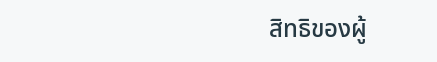สิทธิของผู้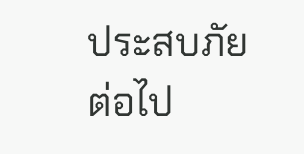ประสบภัยต่อไป